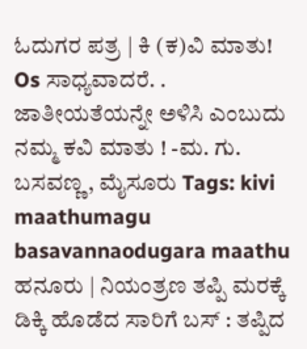ಓದುಗರ ಪತ್ರ | ಕಿ (ಕ)ವಿ ಮಾತು! Os ಸಾಧ್ಯವಾದರೆ. . ಜಾತೀಯತೆಯನ್ನೇ ಅಳಿಸಿ ಎಂಬುದು ನಮ್ಮ ಕವಿ ಮಾತು ! -ಮ. ಗು. ಬಸವಣ್ಣ, ಮೈಸೂರು Tags: kivi maathumagu basavannaodugara maathu
ಹನೂರು | ನಿಯಂತ್ರಣ ತಪ್ಪಿ ಮರಕ್ಕೆ ಡಿಕ್ಕಿ ಹೊಡೆದ ಸಾರಿಗೆ ಬಸ್ : ತಪ್ಪಿದ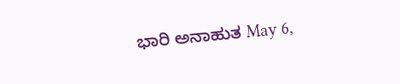ಭಾರಿ ಅನಾಹುತ May 6,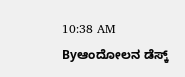10:38 AM Byಆಂದೋಲನ ಡೆಸ್ಕ್